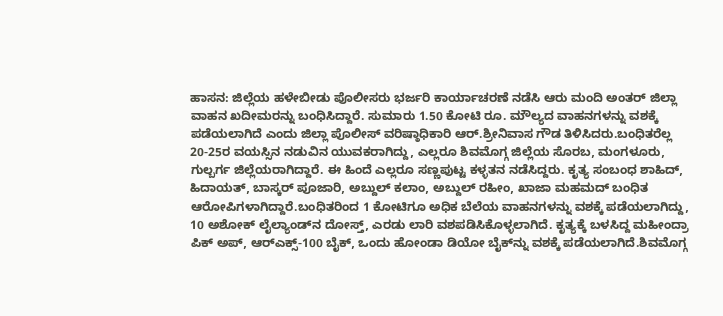ಹಾಸನ: ಜಿಲ್ಲೆಯ ಹಳೇಬೀಡು ಪೊಲೀಸರು ಭರ್ಜರಿ ಕಾರ್ಯಾಚರಣೆ ನಡೆಸಿ ಆರು ಮಂದಿ ಅಂತರ್ ಜಿಲ್ಲಾ ವಾಹನ ಖದೀಮರನ್ನು ಬಂಧಿಸಿದ್ದಾರೆ. ಸುಮಾರು 1.50 ಕೋಟಿ ರೂ. ಮೌಲ್ಯದ ವಾಹನಗಳನ್ನು ವಶಕ್ಕೆ ಪಡೆಯಲಾಗಿದೆ ಎಂದು ಜಿಲ್ಲಾ ಪೊಲೀಸ್ ವರಿಷ್ಠಾಧಿಕಾರಿ ಆರ್.ಶ್ರೀನಿವಾಸ ಗೌಡ ತಿಳಿಸಿದರು.ಬಂಧಿತರೆಲ್ಲ 20-25ರ ವಯಸ್ಸಿನ ನಡುವಿನ ಯುವಕರಾಗಿದ್ದು, ಎಲ್ಲರೂ ಶಿವಮೊಗ್ಗ ಜಿಲ್ಲೆಯ ಸೊರಬ, ಮಂಗಳೂರು, ಗುಲ್ಬರ್ಗ ಜಿಲ್ಲೆಯರಾಗಿದ್ದಾರೆ. ಈ ಹಿಂದೆ ಎಲ್ಲರೂ ಸಣ್ಣಪುಟ್ಟ ಕಳ್ಳತನ ನಡೆಸಿದ್ದರು. ಕೃತ್ಯ ಸಂಬಂಧ ಶಾಹಿದ್, ಹಿದಾಯತ್, ಬಾಸ್ಕರ್ ಪೂಜಾರಿ, ಅಬ್ದುಲ್ ಕಲಾಂ, ಅಬ್ದುಲ್ ರಹೀಂ, ಖಾಜಾ ಮಹಮದ್ ಬಂಧಿತ ಆರೋಪಿಗಳಾಗಿದ್ದಾರೆ.ಬಂಧಿತರಿಂದ 1 ಕೋಟಿಗೂ ಅಧಿಕ ಬೆಲೆಯ ವಾಹನಗಳನ್ನು ವಶಕ್ಕೆ ಪಡೆಯಲಾಗಿದ್ದು, 10 ಅಶೋಕ್ ಲೈಲ್ಯಾಂಡ್‍ನ ದೋಸ್ತ್, ಎರಡು ಲಾರಿ ವಶಪಡಿಸಿಕೊಳ್ಳಲಾಗಿದೆ. ಕೃತ್ಯಕ್ಕೆ ಬಳಸಿದ್ದ ಮಹೀಂದ್ರಾ ಪಿಕ್ ಅಪ್, ಆರ್‍ಎಕ್ಸ್-100 ಬೈಕ್, ಒಂದು ಹೋಂಡಾ ಡಿಯೋ ಬೈಕ್‍ನ್ನು ವಶಕ್ಕೆ ಪಡೆಯಲಾಗಿದೆ.ಶಿವಮೊಗ್ಗ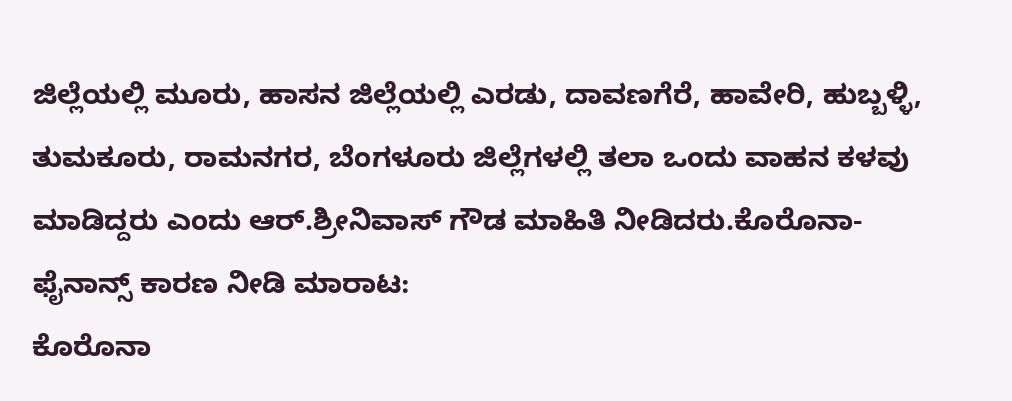ಜಿಲ್ಲೆಯಲ್ಲಿ ಮೂರು, ಹಾಸನ ಜಿಲ್ಲೆಯಲ್ಲಿ ಎರಡು, ದಾವಣಗೆರೆ, ಹಾವೇರಿ, ಹುಬ್ಬಳ್ಳಿ, ತುಮಕೂರು, ರಾಮನಗರ, ಬೆಂಗಳೂರು ಜಿಲ್ಲೆಗಳಲ್ಲಿ ತಲಾ ಒಂದು ವಾಹನ ಕಳವು ಮಾಡಿದ್ದರು ಎಂದು ಆರ್.ಶ್ರೀನಿವಾಸ್ ಗೌಡ ಮಾಹಿತಿ ನೀಡಿದರು.ಕೊರೊನಾ- ಫೈನಾನ್ಸ್ ಕಾರಣ ನೀಡಿ ಮಾರಾಟ:
ಕೊರೊನಾ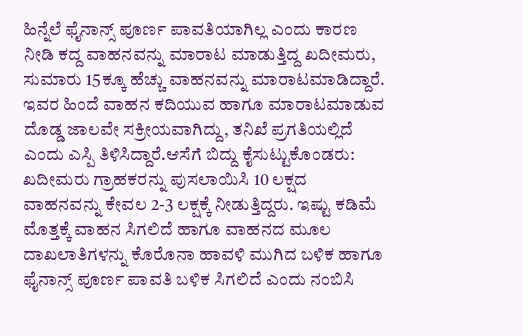ಹಿನ್ನೆಲೆ ಫೈನಾನ್ಸ್ ಪೂರ್ಣ ಪಾವತಿಯಾಗಿಲ್ಲ ಎಂದು ಕಾರಣ ನೀಡಿ ಕದ್ದ ವಾಹನವನ್ನು ಮಾರಾಟ ಮಾಡುತ್ತಿದ್ದ ಖದೀಮರು, ಸುಮಾರು 15ಕ್ಕೂ ಹೆಚ್ಚು ವಾಹನವನ್ನು ಮಾರಾಟಮಾಡಿದ್ದಾರೆ. ಇವರ ಹಿಂದೆ ವಾಹನ ಕದಿಯುವ ಹಾಗೂ ಮಾರಾಟಮಾಡುವ ದೊಡ್ಡ ಜಾಲವೇ ಸಕ್ರೀಯವಾಗಿದ್ದು, ತನಿಖೆ ಪ್ರಗತಿಯಲ್ಲಿದೆ ಎಂದು ಎಸ್ಪಿ ತಿಳಿಸಿದ್ದಾರೆ.ಆಸೆಗೆ ಬಿದ್ದು ಕೈಸುಟ್ಟುಕೊಂಡರು:
ಖದೀಮರು ಗ್ರಾಹಕರನ್ನು ಪುಸಲಾಯಿಸಿ 10 ಲಕ್ಷದ ವಾಹನವನ್ನು ಕೇವಲ 2-3 ಲಕ್ಷಕ್ಕೆ ನೀಡುತ್ತಿದ್ದರು. ಇಷ್ಟು ಕಡಿಮೆ ಮೊತ್ತಕ್ಕೆ ವಾಹನ ಸಿಗಲಿದೆ ಹಾಗೂ ವಾಹನದ ಮೂಲ ದಾಖಲಾತಿಗಳನ್ನು ಕೊರೊನಾ ಹಾವಳಿ ಮುಗಿದ ಬಳಿಕ ಹಾಗೂ ಫೈನಾನ್ಸ್ ಪೂರ್ಣ ಪಾವತಿ ಬಳಿಕ ಸಿಗಲಿದೆ ಎಂದು ನಂಬಿಸಿ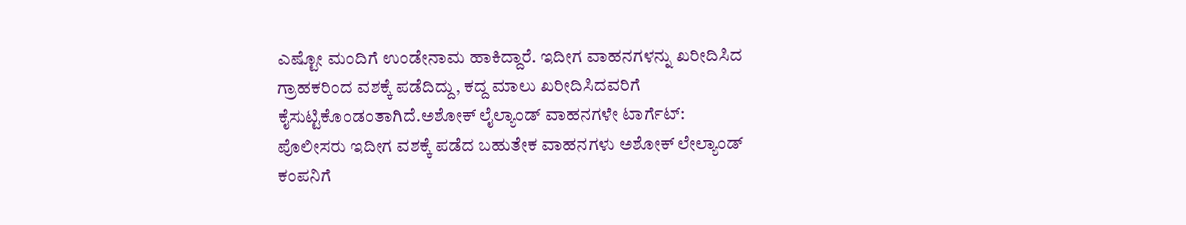ಎಷ್ಟೋ ಮಂದಿಗೆ ಉಂಡೇನಾಮ ಹಾಕಿದ್ದಾರೆ. ಇದೀಗ ವಾಹನಗಳನ್ನು ಖರೀದಿಸಿದ ಗ್ರಾಹಕರಿಂದ ವಶಕ್ಕೆ ಪಡೆದಿದ್ದು, ಕದ್ದ ಮಾಲು ಖರೀದಿಸಿದವರಿಗೆ ಕೈಸುಟ್ಟಿಕೊಂಡಂತಾಗಿದೆ.ಅಶೋಕ್ ಲೈಲ್ಯಾಂಡ್ ವಾಹನಗಳೇ ಟಾರ್ಗೆಟ್:
ಪೊಲೀಸರು ಇದೀಗ ವಶಕ್ಕೆ ಪಡೆದ ಬಹುತೇಕ ವಾಹನಗಳು ಅಶೋಕ್ ಲೇಲ್ಯಾಂಡ್ ಕಂಪನಿಗೆ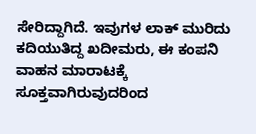ಸೇರಿದ್ದಾಗಿದೆ. ಇವುಗಳ ಲಾಕ್ ಮುರಿದು ಕದಿಯುತಿದ್ದ ಖದೀಮರು, ಈ ಕಂಪನಿ ವಾಹನ ಮಾರಾಟಕ್ಕೆ ಸೂಕ್ತವಾಗಿರುವುದರಿಂದ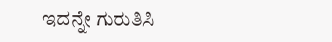ಇದನ್ನೇ ಗುರುತಿಸಿ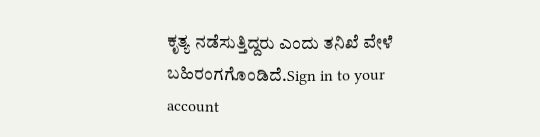ಕೃತ್ಯ ನಡೆಸುತ್ತಿದ್ದರು ಎಂದು ತನಿಖೆ ವೇಳೆ ಬಹಿರಂಗಗೊಂಡಿದೆ.Sign in to your account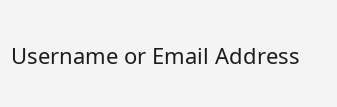Username or Email Address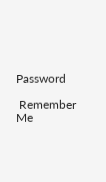Password

 Remember Me